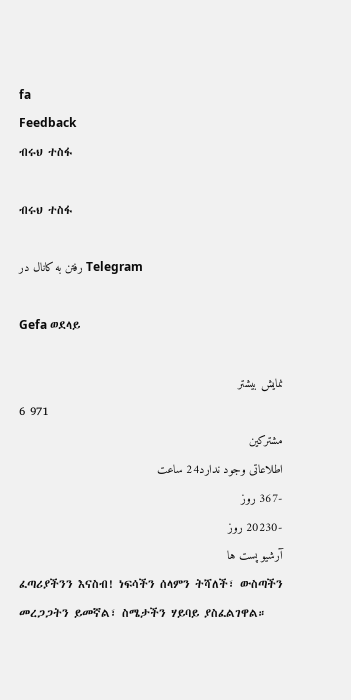fa
Feedback
ብሩህ ተስፋ

ብሩህ ተስፋ

رفتن به کانال در Telegram

Gefa ወደላይ

نمایش بیشتر
6 971
مشترکین
اطلاعاتی وجود ندارد24 ساعت
-367 روز
-20230 روز
آرشیو پست ها
ፈጣሪያችንን እናስብ! ነፍሳችን ሰላምን ትሻለች፣ ውስጣችን መረጋጋትን ይመኛል፣ ስሜታችን ሃይባይ ያስፈልገዋል።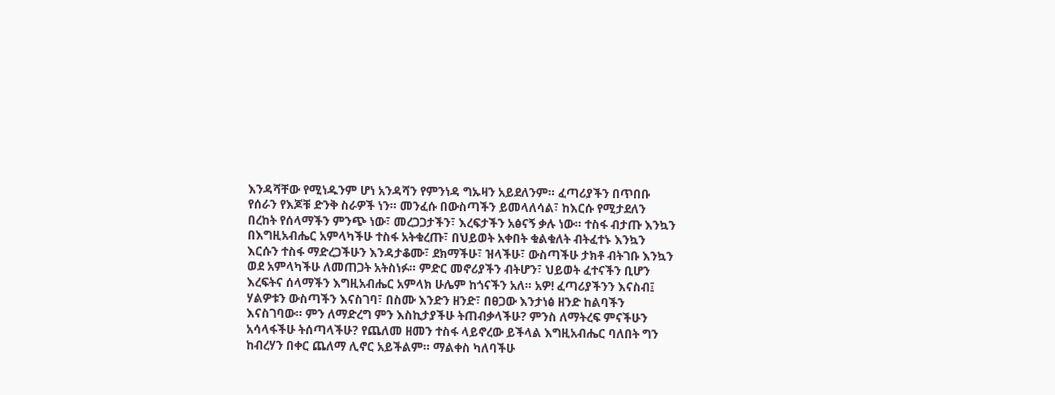እንዳሻቸው የሚነዱንም ሆነ አንዳሻን የምንነዳ ግኡዛን አይደለንም። ፈጣሪያችን በጥበቡ የሰራን የእጆቹ ድንቅ ስራዎች ነን። መንፈሱ በውስጣችን ይመላለሳል፣ ከእርሱ የሚታደለን በረከት የሰላማችን ምንጭ ነው፣ መረጋጋታችን፣ እረፍታችን አፅናኝ ቃሉ ነው። ተስፋ ብታጡ እንኳን በእግዚአብሔር አምላካችሁ ተስፋ አትቁረጡ፣ በህይወት አቀበት ቁልቁለት ብትፈተኑ እንኳን እርሱን ተስፋ ማድረጋችሁን እንዳታቆሙ፣ ደክማችሁ፣ ዝላችሁ፣ ውስጣችሁ ታክቶ ብትገቡ እንኳን ወደ አምላካችሁ ለመጠጋት አትስነፉ። ምድር መኖሪያችን ብትሆን፣ ህይወት ፈተናችን ቢሆን እረፍትና ሰላማችን እግዚአብሔር አምላክ ሁሌም ከጎናችን አለ። አዎ! ፈጣሪያችንን እናስብ፤ ሃልዎቱን ውስጣችን እናስገባ፣ በስሙ እንድን ዘንድ፣ በፀጋው እንታነፅ ዘንድ ከልባችን እናስገባው። ምን ለማድረግ ምን እስኪታያችሁ ትጠብቃላችሁ? ምንስ ለማትረፍ ምናችሁን አሳላፋችሁ ትሰጣላችሁ? የጨለመ ዘመን ተስፋ ላይኖረው ይችላል እግዚአብሔር ባለበት ግን ከብረሃን በቀር ጨለማ ሊኖር አይችልም። ማልቀስ ካለባችሁ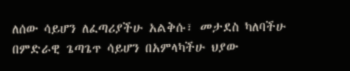ለሰው ሳይሆን ለፈጣሪያችሁ አልቅሱ፣ መታደስ ካለባችሁ በምድራዊ ጌጣጌጥ ሳይሆን በአምላካችሁ ህያው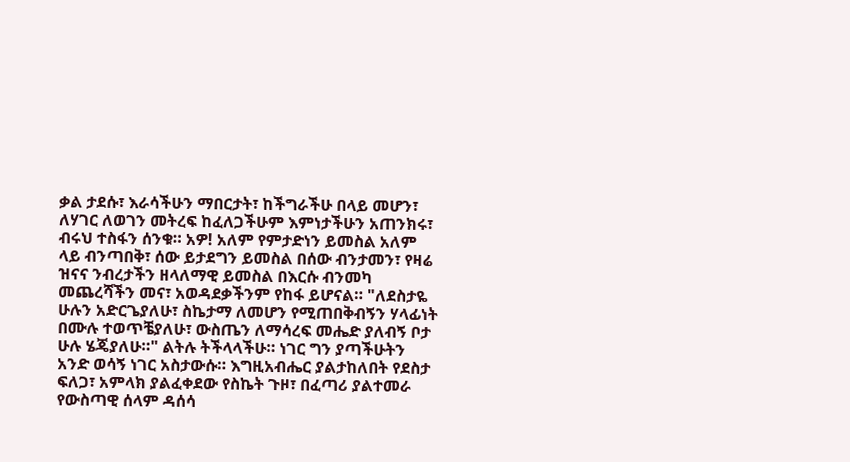ቃል ታደሱ፣ እራሳችሁን ማበርታት፣ ከችግራችሁ በላይ መሆን፣ ለሃገር ለወገን መትረፍ ከፈለጋችሁም እምነታችሁን አጠንክሩ፣ ብሩህ ተስፋን ሰንቁ። አዎ! አለም የምታድነን ይመስል አለም ላይ ብንጣበቅ፣ ሰው ይታደግን ይመስል በሰው ብንታመን፣ የዛሬ ዝናና ንብረታችን ዘላለማዊ ይመስል በእርሱ ብንመካ  መጨረሻችን መና፣ አወዳደቃችንም የከፋ ይሆናል። "ለደስታዬ ሁሉን አድርጌያለሁ፣ ስኬታማ ለመሆን የሚጠበቅብኝን ሃላፊነት በሙሉ ተወጥቼያለሁ፣ ውስጤን ለማሳረፍ መሔድ ያለብኝ ቦታ ሁሉ ሄጄያለሁ።" ልትሉ ትችላላችሁ። ነገር ግን ያጣችሁትን አንድ ወሳኝ ነገር አስታውሱ። እግዚአብሔር ያልታከለበት የደስታ ፍለጋ፣ አምላክ ያልፈቀደው የስኬት ጉዞ፣ በፈጣሪ ያልተመራ የውስጣዊ ሰላም ዳሰሳ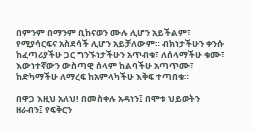በምንም በማንም ቢከናወን ሙሉ ሊሆን አይችልም፣ የሚያሳርፍና አስደሳች ሊሆን አይቻለውም። ብክነታችሁን ቀንሱ ከፈጣሪያችሁ ጋር ግንኙነታችሁን አጥብቁ፣ ለሰላማችሁ ቁሙ፣ እውነተኛውን ውስጣዊ ሰላም ከልባችሁ አጣጥሙ፣ ከድካማችሁ ለማረፍ ከአምላካችሁ እቅፍ ተጣበቁ።

በዋጋ እዚህ አለህ! በመስቀሉ አዳነን፤ በሞቱ ህይወትን ዘራብን፤ የፍቅርን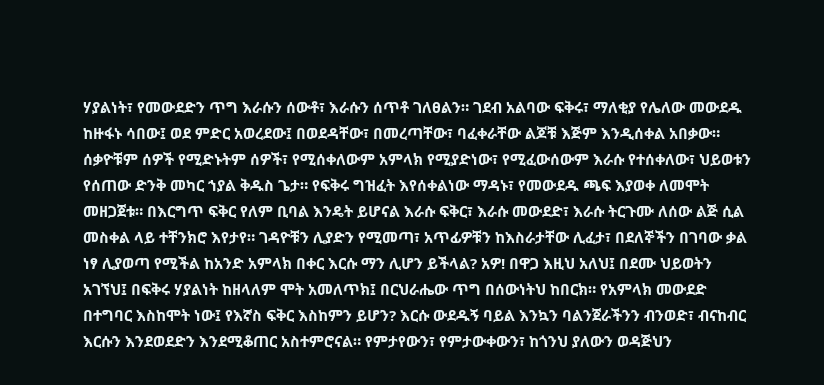ሃያልነት፣ የመውደድን ጥግ እራሱን ሰውቶ፣ እራሱን ሰጥቶ ገለፀልን። ገደብ አልባው ፍቅሩ፣ ማለቂያ የሌለው መውደዱ ከዙፋኑ ሳበው፤ ወደ ምድር አወረደው፤ በወደዳቸው፣ በመረጣቸው፣ ባፈቀራቸው ልጆቹ እጅም እንዲሰቀል አበቃው። ሰቃዮቹም ሰዎች የሚድኑትም ሰዎች፣ የሚሰቀለውም አምላክ የሚያድነው፣ የሚፈውሰውም እራሱ የተሰቀለው፣ ህይወቱን የሰጠው ድንቅ መካር ኀያል ቅዱስ ጌታ። የፍቅሩ ግዝፈት እየሰቀልነው ማዳኑ፣ የመውደዱ ጫፍ እያወቀ ለመሞት መዘጋጀቱ። በእርግጥ ፍቅር የለም ቢባል እንዴት ይሆናል እራሱ ፍቅር፣ እራሱ መውደድ፣ እራሱ ትርጉሙ ለሰው ልጅ ሲል መስቀል ላይ ተቸንክሮ እየታየ። ገዳዮቹን ሊያድን የሚመጣ፣ አጥፊዎቹን ከእስራታቸው ሊፈታ፣ በደለኞችን በገባው ቃል ነፃ ሊያወጣ የሚችል ከአንድ አምላክ በቀር እርሱ ማን ሊሆን ይችላል? አዎ! በዋጋ እዚህ አለህ፤ በደሙ ህይወትን አገኘህ፤ በፍቅሩ ሃያልነት ከዘላለም ሞት አመለጥክ፤ በርህራሔው ጥግ በሰውነትህ ከበርክ። የአምላክ መውደድ በተግባር እስከሞት ነው፤ የእኛስ ፍቅር እስከምን ይሆን? እርሱ ውደዱኝ ባይል እንኳን ባልንጀራችንን ብንወድ፣ ብናከብር እርሱን እንደወደድን እንደሚቆጠር አስተምሮናል። የምታየውን፣ የምታውቀውን፣ ከጎንህ ያለውን ወዳጅህን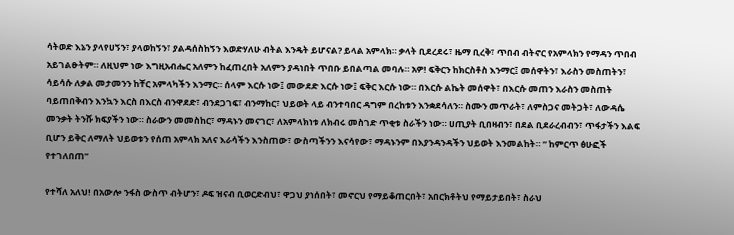ሳትወድ እኔን ያላየሀኝን፣ ያላወከኝን፣ ያልዳሰስከኝን እወድሃለሁ ብትል እንዴት ይሆናል? ይላል አምላክ። ቃላት ቢደረደሩ፣ ዜማ ቢረቅ፣ ጥበብ ብትኖር የአምላክን የማዳን ጥበብ አይገልፁትም። ለዚህም ነው እግዚአብሔር አለምን ከፈጠረበት አለምን ያዳነበት ጥበቡ ይበልጣል መባሉ። አዎ! ፍቅርን ከክርስቶስ እንማር፤ መሰዋትን፣ እራስን መስጠትን፣ ሳይሳሱ ለቃል መታመንን ከቸር አምላካችን እንማር። ሰላም እርሱ ነው፤ መውደድ እርሱ ነው፤ ፍቅር እርሱ ነው። በእርሱ ልኬት መሰዋት፣ በእርሱ መጠን እራስን መስጠት ባይጠበቅብን እንኳን እርስ በእርስ ብንዋደድ፣ ብንደጋገፍ፣ ብንማከር፣ ህይወት ላይ ብንተባበር ዳግም በረከቱን እንቋደሳለን። ስሙን መጥራት፣ ለምስጋና መትጋት፣ ለውዳሴ መንቃት ትንሹ ክፍያችን ነው። ስራውን መመስከር፣ ማዳኑን መናገር፣ ለአምላክነቱ ለክብሩ መስገድ ጥቂቱ ስራችን ነው። ሀጢያት ቢበዛብን፣ በደል ቢደራረብብን፣ ጥፋታችን እልፍ ቢሆን ይቅር ለማለት ህይወቱን የሰጠ አምላክ አለና እራሳችን እንስጠው፣ ውስጣችንን እናሳየው፣ ማዳኑንም በእያንዳንዳችን ህይወት እንመልከት። “ ከምርጥ ፅሁፎች የተገለበጠ”

የተሻለ አለህ! በአውሎ ንፋስ ውስጥ ብትሆን፣ ዶፍ ዝናብ ቢወርድብህ፣ ዋጋህ ያነሰበት፣ መኖርህ የማይቆጠርበት፣ አበርክቶትህ የማይታይበት፣ ስራህ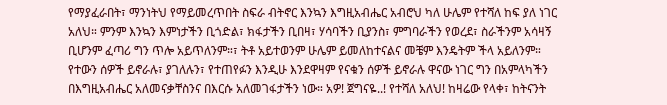የማያፈራበት፣ ማንነትህ የማይመረጥበት ስፍራ ብትኖር እንኳን እግዚአብሔር አብሮህ ካለ ሁሌም የተሻለ ከፍ ያለ ነገር አለህ። ምንም እንኳን እምነታችን ቢጎድል፣ ክፋታችን ቢበዛ፣ ሃሳባችን ቢያንስ፣ ምግባራችን የወረደ፣ ስራችንም አሳዛኝ ቢሆንም ፈጣሪ ግን ጥሎ አይጥለንም።፣ ትቶ አይተወንም ሁሌም ይመለከተናልና መቼም እንዴትም ችላ አይለንም። የተውን ሰዎች ይኖራሉ፣ ያገለሉን፣ የተጠየፉን እንዲሁ እንደዋዛም የናቁን ሰዎች ይኖራሉ ዋናው ነገር ግን በአምላካችን በእግዚአብሔር አለመናቃቸስንና በእርሱ አለመገፋታችን ነው። አዎ! ጀግናዬ..! የተሻለ አለህ! ከዛሬው የላቀ፣ ከትናንት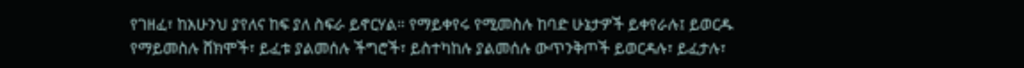የገዘፈ፣ ከአሁንህ ያየለና ከፍ ያለ ስፍራ ይኖርሃል። የማይቀየሩ የሚመስሉ ከባድ ሁኔታዎች ይቀየራሉ፤ ይወርዱ የማይመስሉ ሸክሞች፣ ይፈቱ ያልመሰሉ ችግሮች፣ ይስተካከሉ ያልመሰሉ ውጥንቅጦች ይወርዳሉ፣ ይፈታሉ፣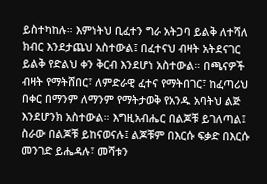ይስተካከሉ። እምነትህ ቢፈተን ግራ አትጋባ ይልቅ ለተሻለ ክብር እንደታጨህ አስተውል፤ በፈተናህ ብዛት አትደናገር ይልቅ የድልህ ቀን ቅርብ እንደሆነ አስተውል። በጫናዎች ብዛት የማትሸበር፣ ለምድራዊ ፈተና የማትበገር፣ ከፈጣሪህ በቀር በማንም ለማንም የማትታወቅ የአንዱ አባትህ ልጅ እንደሆንክ አስተውል። እግዚአብሔር በልጆቹ ይገለጣል፤ ስራው በልጆቹ ይከናወናሉ፤ ልጆቹም በእርሱ ፍቃድ በእርሱ መንገድ ይሔዳሉ፣ መሻቱን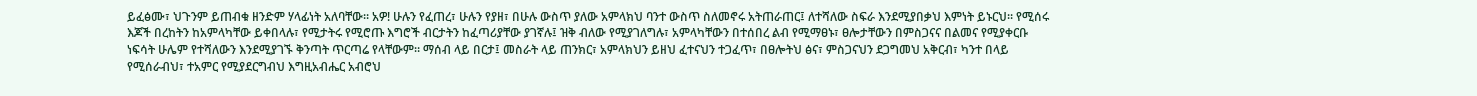ይፈፅሙ፣ ህጉንም ይጠብቁ ዘንድም ሃላፊነት አለባቸው። አዎ! ሁሉን የፈጠረ፣ ሁሉን የያዘ፣ በሁሉ ውስጥ ያለው አምላክህ ባንተ ውስጥ ስለመኖሩ አትጠራጠር፤ ለተሻለው ስፍራ እንደሚያበቃህ እምነት ይኑርህ። የሚሰሩ እጆች በረከትን ከአምላካቸው ይቀበላሉ፣ የሚታትሩ የሚሮጡ እግሮች ብርታትን ከፈጣሪያቸው ያገኛሉ፤ ዝቅ ብለው የሚያገለግሉ፣ አምላካቸውን በተሰበረ ልብ የሚማፀኑ፣ ፀሎታቸውን በምስጋናና በልመና የሚያቀርቡ ነፍሳት ሁሌም የተሻለውን እንደሚያገኙ ቅንጣት ጥርጣሬ የላቸውም። ማሰብ ላይ በርታ፤ መስራት ላይ ጠንክር፣ አምላክህን ይዘህ ፈተናህን ተጋፈጥ፣ በፀሎትህ ፅና፣ ምስጋናህን ደጋግመህ አቅርብ፣ ካንተ በላይ የሚሰራብህ፣ ተአምር የሚያደርግብህ እግዚአብሔር አብሮህ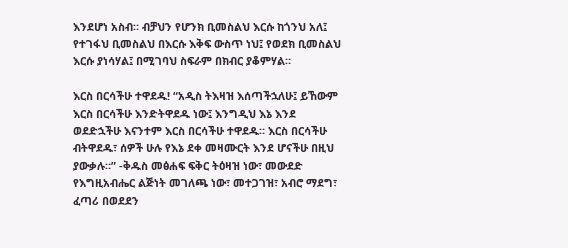እንደሆነ አስብ። ብቻህን የሆንክ ቢመስልህ እርሱ ከጎንህ አለ፤ የተገፋህ ቢመስልህ በእርሱ እቅፍ ውስጥ ነህ፤ የወደክ ቢመስልህ እርሱ ያነሳሃል፤ በሚገባህ ስፍራም በክብር ያቆምሃል።

እርስ በርሳችሁ ተዋደዱ! “አዲስ ትእዛዝ እሰጣችኋለሁ፤ ይኸውም እርስ በርሳችሁ እንድትዋደዱ ነው፤ እንግዲህ እኔ እንደ ወደድኋችሁ እናንተም እርስ በርሳችሁ ተዋደዱ። እርስ በርሳችሁ ብትዋደዱ፣ ሰዎች ሁሉ የእኔ ደቀ መዛሙርት እንደ ሆናችሁ በዚህ ያውቃሉ።” -ቅዱስ መፅሐፍ ፍቅር ትዕዛዝ ነው፣ መውደድ የእግዚአብሔር ልጅነት መገለጫ ነው፣ መተጋገዝ፣ አብሮ ማደግ፣ ፈጣሪ በወደደን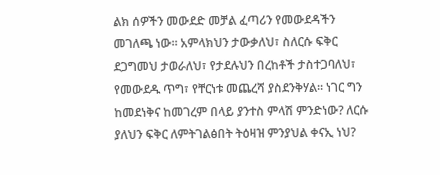ልክ ሰዎችን መውደድ መቻል ፈጣሪን የመውደዳችን መገለጫ ነው። አምላክህን ታውቃለህ፣ ስለርሱ ፍቅር ደጋግመህ ታወራለህ፣ የታደሉህን በረከቶች ታስተጋባለህ፣ የመውደዱ ጥግ፣ የቸርነቱ መጨረሻ ያስደንቅሃል። ነገር ግን ከመደነቅና ከመገረም በላይ ያንተስ ምላሽ ምንድነው? ለርሱ ያለህን ፍቅር ለምትገልፅበት ትዕዛዝ ምንያህል ቀናኢ ነህ?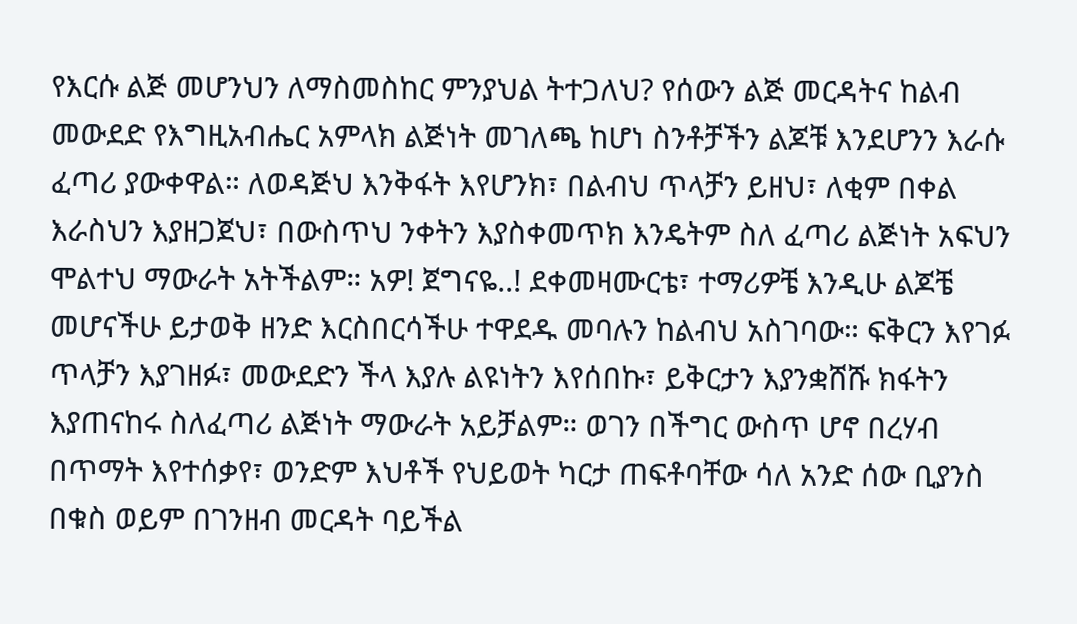የእርሱ ልጅ መሆንህን ለማስመስከር ምንያህል ትተጋለህ? የሰውን ልጅ መርዳትና ከልብ መውደድ የእግዚአብሔር አምላክ ልጅነት መገለጫ ከሆነ ስንቶቻችን ልጆቹ እንደሆንን እራሱ ፈጣሪ ያውቀዋል። ለወዳጅህ እንቅፋት እየሆንክ፣ በልብህ ጥላቻን ይዘህ፣ ለቂም በቀል እራስህን እያዘጋጀህ፣ በውስጥህ ንቀትን እያስቀመጥክ እንዴትም ስለ ፈጣሪ ልጅነት አፍህን ሞልተህ ማውራት አትችልም። አዎ! ጀግናዬ..! ደቀመዛሙርቴ፣ ተማሪዎቼ እንዲሁ ልጆቼ መሆናችሁ ይታወቅ ዘንድ እርስበርሳችሁ ተዋደዱ መባሉን ከልብህ አስገባው። ፍቅርን እየገፉ ጥላቻን እያገዘፉ፣ መውደድን ችላ እያሉ ልዩነትን እየሰበኩ፣ ይቅርታን እያንቋሸሹ ክፋትን እያጠናከሩ ስለፈጣሪ ልጅነት ማውራት አይቻልም። ወገን በችግር ውስጥ ሆኖ በረሃብ በጥማት እየተሰቃየ፣ ወንድም እህቶች የህይወት ካርታ ጠፍቶባቸው ሳለ አንድ ሰው ቢያንስ በቁስ ወይም በገንዘብ መርዳት ባይችል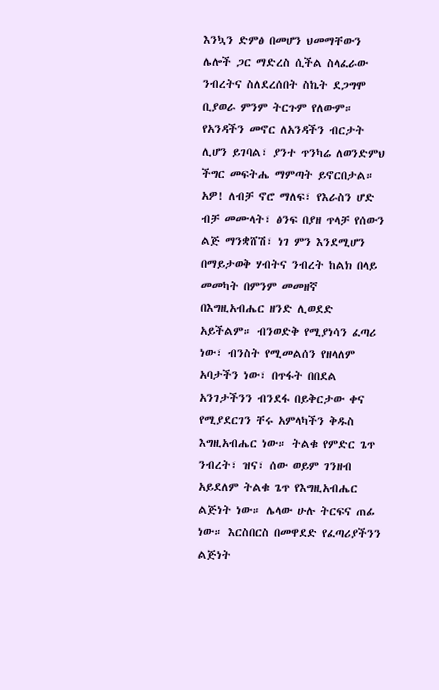እንኳን ድምፅ በመሆን ህመማቸውን ሌሎች ጋር ማድረስ ሲችል ስላፈራው ንብረትና ስለደረሰበት ስኬት ደጋግሞ ቢያወራ ምንም ትርጉም የለውም። የአንዳችን መኖር ለአንዳችን ብርታት ሊሆን ይገባል፣ ያንተ ጥንካሬ ለወንድምህ ችግር መፍትሔ ማምጣት ይኖርበታል። አዎ! ለብቻ ኖሮ ማለፍ፣ የእራስን ሆድ ብቻ መሙላት፣ ፅንፍ በያዘ ጥላቻ የሰውን ልጅ ማንቋሸሽ፣ ነገ ምን እንደሚሆን በማይታወቅ ሃብትና ንብረት ከልክ በላይ መመካት በምንም መመዘኛ በእግዚአብሔር ዘንድ ሊወደድ አይችልም። ብንወድቅ የሚያነሳን ፈጣሪ ነው፣ ብንስት የሚመልሰን የዘላለም አባታችን ነው፣ በጥፋት በበደል አንገታችንን ብንደፋ በይቅርታው ቀና የሚያደርገን ቸሩ አምላካችን ቅዱስ እግዚአብሔር ነው። ትልቁ የምድር ጌጥ ንብረት፣ ዝና፣ ሰው ወይም ገንዘብ አይደለም ትልቁ ጌጥ የእግዚአብሔር ልጅነት ነው። ሌላው ሁሉ ትርፍና ጠፊ ነው። እርስበርስ በመዋደድ የፈጣሪያችንን ልጅነት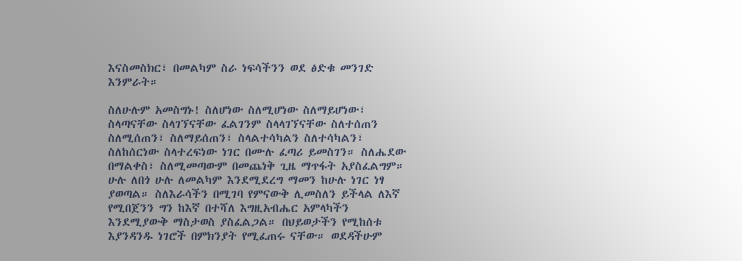እናስመስክር፣ በመልካም ስራ ነፍሳችንን ወደ ፅድቁ መንገድ እንምራት።

ስለሁሉም አመስግኑ! ስለሆነው ስለሚሆነው ስለማይሆነው፣ ስላጣናቸው ስላገኘናቸው ፈልገንም ስላላገኘናቸው ስለተሰጠን ስለሚሰጠን፣ ስለማይሰጠን፣ ስላልተሳካልን ስለተሳካልን፣ ስለከሰርነው ስላተረፍነው ነገር በሙሉ ፈጣሪ ይመስገን። ስለሔደው በማልቀስ፣ ስለሚመጣውም በመጨነቅ ጊዜ ማጥፋት አያስፈልግም። ሁሉ ለበጎ ሁሉ ለመልካም እንደሚደረግ ማመን ከሁሉ ነገር ነፃ ያወጣል። ስለእራሳችን በሚገባ የምናውቅ ሊመስለን ይችላል ለእኛ የሚበጀንን ግን ከእኛ በተሻለ እግዚአብሔር አምላካችን እንደሚያውቅ ማስታወስ ያስፈልጋል። በህይወታችን የሚከሰቱ እያንዳንዱ ነገሮች በምክንያት የሚፈጠሩ ናቸው። ወደዳችሁም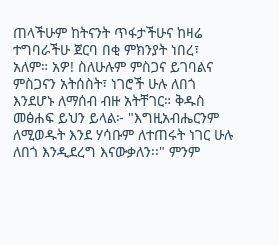ጠላችሁም ከትናንት ጥፋታችሁና ከዛሬ ተግባራችሁ ጀርባ በቂ ምክንያት ነበረ፣ አለም። አዎ! ስለሁሉም ምስጋና ይገባልና ምስጋናን አትሰስት፣ ነገሮች ሁሉ ለበጎ እንደሆኑ ለማሰብ ብዙ አትቸገር። ቅዱስ መፅሐፍ ይህን ይላል፦ "እግዚአብሔርንም ለሚወዱት እንደ ሃሳቡም ለተጠሩት ነገር ሁሉ ለበጎ እንዲደረግ እናውቃለን፡፡" ምንም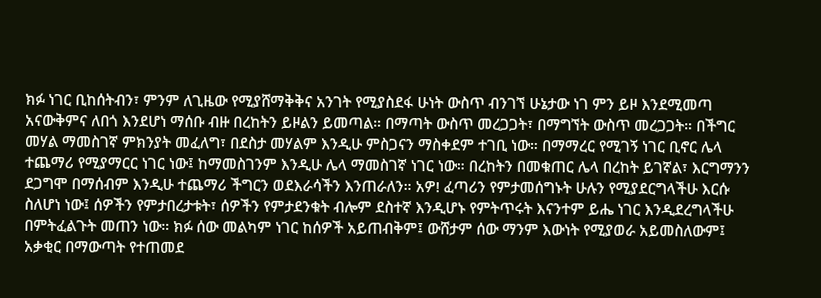ክፉ ነገር ቢከሰትብን፣ ምንም ለጊዜው የሚያሸማቅቅና አንገት የሚያስደፋ ሁነት ውስጥ ብንገኘ ሁኔታው ነገ ምን ይዞ እንደሚመጣ አናውቅምና ለበጎ እንደሆነ ማሰቡ ብዙ በረከትን ይዞልን ይመጣል። በማጣት ውስጥ መረጋጋት፣ በማግኘት ውስጥ መረጋጋት። በችግር መሃል ማመስገኛ ምክንያት መፈለግ፣ በደስታ መሃልም እንዲሁ ምስጋናን ማስቀደም ተገቢ ነው። በማማረር የሚገኝ ነገር ቢኖር ሌላ ተጨማሪ የሚያማርር ነገር ነው፤ ከማመስገንም እንዲሁ ሌላ ማመስገኛ ነገር ነው። በረከትን በመቁጠር ሌላ በረከት ይገኛል፣ እርግማንን ደጋግሞ በማሰብም እንዲሁ ተጨማሪ ችግርን ወደእራሳችን እንጠራለን። አዎ! ፈጣሪን የምታመሰግኑት ሁሉን የሚያደርግላችሁ እርሱ ስለሆነ ነው፤ ሰዎችን የምታበረታቱት፣ ሰዎችን የምታደንቁት ብሎም ደስተኛ እንዲሆኑ የምትጥሩት እናንተም ይሔ ነገር እንዲደረግላችሁ በምትፈልጉት መጠን ነው። ክፉ ሰው መልካም ነገር ከሰዎች አይጠብቅም፤ ውሸታም ሰው ማንም እውነት የሚያወራ አይመስለውም፤ አቃቂር በማውጣት የተጠመደ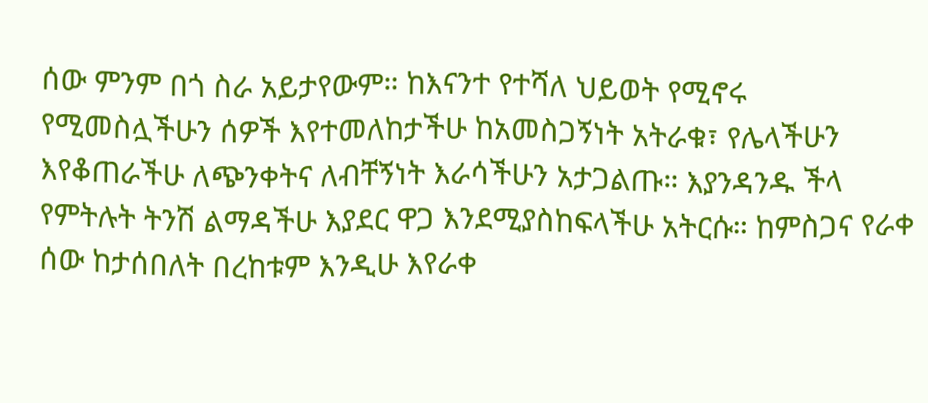ሰው ምንም በጎ ስራ አይታየውም። ከእናንተ የተሻለ ህይወት የሚኖሩ የሚመስሏችሁን ሰዎች እየተመለከታችሁ ከአመስጋኝነት አትራቁ፣ የሌላችሁን እየቆጠራችሁ ለጭንቀትና ለብቸኝነት እራሳችሁን አታጋልጡ። እያንዳንዱ ችላ የምትሉት ትንሽ ልማዳችሁ እያደር ዋጋ እንደሚያስከፍላችሁ አትርሱ። ከምስጋና የራቀ ሰው ከታሰበለት በረከቱም እንዲሁ እየራቀ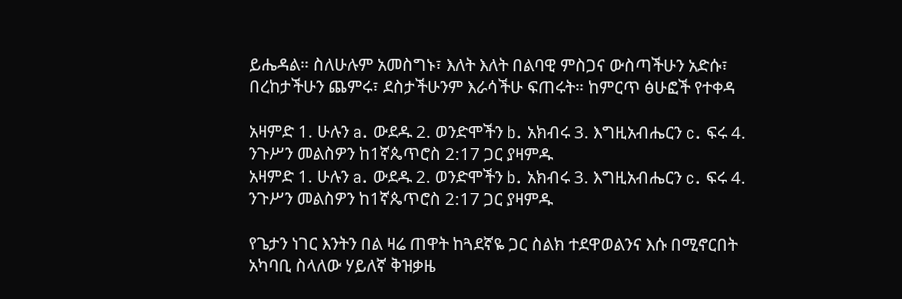ይሔዳል። ስለሁሉም አመስግኑ፣ እለት እለት በልባዊ ምስጋና ውስጣችሁን አድሱ፣ በረከታችሁን ጨምሩ፣ ደስታችሁንም እራሳችሁ ፍጠሩት። ከምርጥ ፅሁፎች የተቀዳ

አዛምድ 1. ሁሉን a. ውደዱ 2. ወንድሞችን b. አክብሩ 3. እግዚአብሔርን c. ፍሩ 4. ንጉሥን መልስዎን ከ1ኛጴጥሮስ 2:17 ጋር ያዛምዱ
አዛምድ 1. ሁሉን a. ውደዱ 2. ወንድሞችን b. አክብሩ 3. እግዚአብሔርን c. ፍሩ 4. ንጉሥን መልስዎን ከ1ኛጴጥሮስ 2:17 ጋር ያዛምዱ

የጌታን ነገር እንትን በል ዛሬ ጠዋት ከጓደኛዬ ጋር ስልክ ተደዋወልንና እሱ በሚኖርበት አካባቢ ስላለው ሃይለኛ ቅዝቃዜ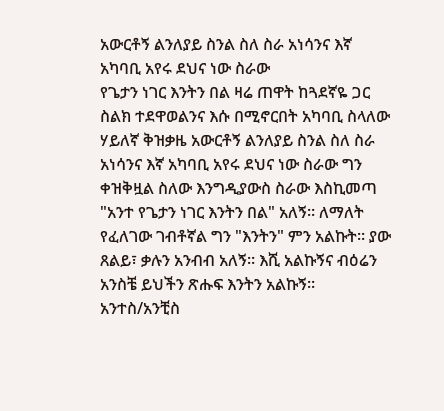አውርቶኝ ልንለያይ ስንል ስለ ስራ አነሳንና እኛ አካባቢ አየሩ ደህና ነው ስራው
የጌታን ነገር እንትን በል ዛሬ ጠዋት ከጓደኛዬ ጋር ስልክ ተደዋወልንና እሱ በሚኖርበት አካባቢ ስላለው ሃይለኛ ቅዝቃዜ አውርቶኝ ልንለያይ ስንል ስለ ስራ አነሳንና እኛ አካባቢ አየሩ ደህና ነው ስራው ግን ቀዝቅዟል ስለው እንግዲያውስ ስራው እስኪመጣ "አንተ የጌታን ነገር እንትን በል" አለኝ። ለማለት የፈለገው ገብቶኛል ግን "እንትን" ምን አልኩት። ያው ጸልይ፣ ቃሉን አንብብ አለኝ። እሺ አልኩኝና ብዕሬን አንስቼ ይህችን ጽሑፍ እንትን አልኩኝ። አንተስ/አንቺስ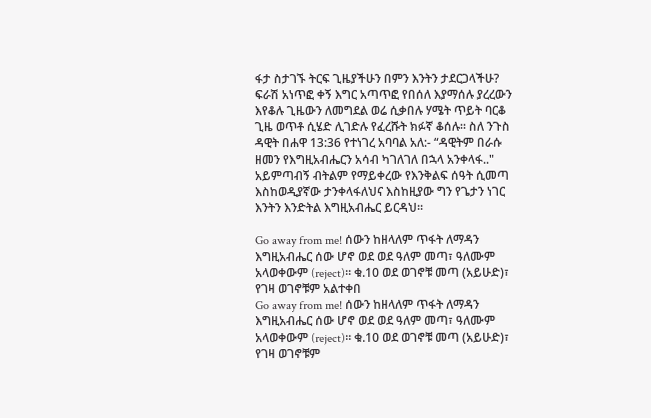ፋታ ስታገኙ ትርፍ ጊዜያችሁን በምን እንትን ታደርጋላችሁ? ፍራሽ አነጥፎ ቀኝ እግር አጣጥፎ የበሰለ እያማሰሉ ያረረውን እየቆሉ ጊዜውን ለመግደል ወሬ ሲቃበሉ ሃሜት ጥይት ባርቆ ጊዜ ወጥቶ ሲሄድ ሊገድሉ የፈረሹት ክፉኛ ቆሰሉ። ስለ ንጉስ ዳዊት በሐዋ 13:36 የተነገረ አባባል አለ:- “ዳዊትም በራሱ ዘመን የእግዚአብሔርን አሳብ ካገለገለ በኋላ አንቀላፋ.." አይምጣብኝ ብትልም የማይቀረው የእንቅልፍ ሰዓት ሲመጣ እስከወዲያኛው ታንቀላፋለህና እስከዚያው ግን የጌታን ነገር እንትን እንድትል እግዚአብሔር ይርዳህ።

Go away from me! ሰውን ከዘላለም ጥፋት ለማዳን እግዚአብሔር ሰው ሆኖ ወደ ወደ ዓለም መጣ፣ ዓለሙም አላወቀውም (reject)። ቁ.10 ወደ ወገኖቹ መጣ (አይሁድ)፣ የገዛ ወገኖቹም አልተቀበ
Go away from me! ሰውን ከዘላለም ጥፋት ለማዳን እግዚአብሔር ሰው ሆኖ ወደ ወደ ዓለም መጣ፣ ዓለሙም አላወቀውም (reject)። ቁ.10 ወደ ወገኖቹ መጣ (አይሁድ)፣ የገዛ ወገኖቹም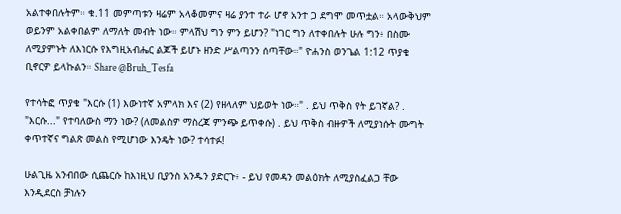አልተቀበሉትም። ቁ.11 መምጣቱን ዛሬም አላቆመምና ዛሬ ያንተ ተራ ሆኖ አንተ ጋ ደግሞ መጥቷል። አላውቅህም ወይንም አልቀበልም ለማለት መብት ነው። ምላሽህ ግን ምን ይሆን? "ነገር ግን ለተቀበሉት ሁሉ ግን፥ በስሙ ለሚያምኑት ለእነርሱ የእግዚአብሔር ልጆች ይሆኑ ዘንድ ሥልጣንን ሰጣቸው።" ዮሐንስ ወንጌል 1:12 ጥያቄ ቢኖርዎ ይላኩልን። Share @Bruh_Tesfa

የተሳትፎ ጥያቄ "እርሱ (1) እውነተኛ አምላክ እና (2) የዘላለም ህይወት ነው።" . ይህ ጥቅስ የት ይገኛል? . "እርሱ..." የተባለውስ ማን ነው? (ለመልስዎ ማስረጃ ምንጭ ይጥቀሱ) . ይህ ጥቅስ ብዙዎች ለሚያነሱት ሙግት ቀጥተኛና ግልጽ መልስ የሚሆነው እንዴት ነው? ተሳተፉ!

ሁልጊዜ አንብበው ሲጨርሱ ከእነዚህ ቢያንስ አንዱን ያድርጉ፥ - ይህ የመዳን መልዕክት ለሚያስፈልጋ ቸው እንዲደርስ ቻነሉን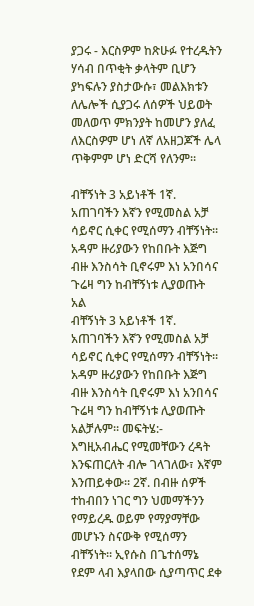ያጋሩ - እርስዎም ከጽሁፉ የተረዱትን ሃሳብ በጥቂት ቃላትም ቢሆን ያካፍሉን ያስታውሱ፣ መልእክቱን ለሌሎች ሲያጋሩ ለሰዎች ህይወት መለወጥ ምክንያት ከመሆን ያለፈ ለእርስዎም ሆነ ለኛ ለአዘጋጆች ሌላ ጥቅምም ሆነ ድርሻ የለንም።

ብቸኝነት 3 አይነቶች 1ኛ. አጠገባችን እኛን የሚመስል አቻ ሳይኖር ሲቀር የሚሰማን ብቸኝነት። አዳም ዙሪያውን የከበቡት እጅግ ብዙ እንስሳት ቢኖሩም እነ አንበሳና ጉሬዛ ግን ከብቸኝነቱ ሊያወጡት አል
ብቸኝነት 3 አይነቶች 1ኛ. አጠገባችን እኛን የሚመስል አቻ ሳይኖር ሲቀር የሚሰማን ብቸኝነት። አዳም ዙሪያውን የከበቡት እጅግ ብዙ እንስሳት ቢኖሩም እነ አንበሳና ጉሬዛ ግን ከብቸኝነቱ ሊያወጡት አልቻሉም። መፍትሄ:- እግዚአብሔር የሚመቸውን ረዳት እንፍጠርለት ብሎ ገላገለው፣ እኛም እንጠይቀው። 2ኛ. በብዙ ሰዎች ተከብበን ነገር ግን ህመማችንን የማይረዱ ወይም የማያማቸው መሆኑን ስናውቅ የሚሰማን ብቸኝነት። ኢየሱስ በጌተሰማኔ የደም ላብ እያላበው ሲያጣጥር ደቀ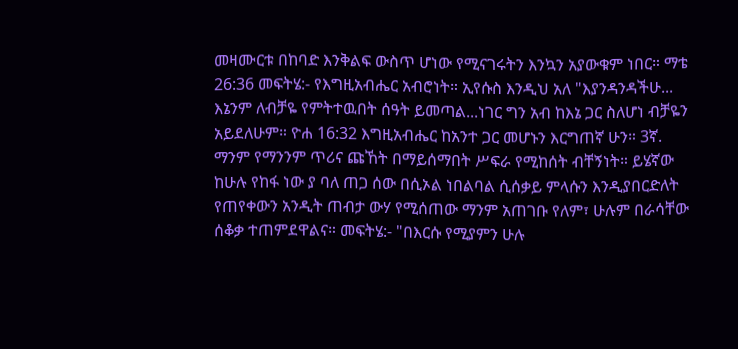መዛሙርቱ በከባድ እንቅልፍ ውስጥ ሆነው የሚናገሩትን እንኳን አያውቁም ነበር። ማቴ 26:36 መፍትሄ:- የእግዚአብሔር አብሮነት። ኢየሱስ እንዲህ አለ "እያንዳንዳችሁ... እኔንም ለብቻዬ የምትተዉበት ሰዓት ይመጣል...ነገር ግን አብ ከእኔ ጋር ስለሆነ ብቻዬን አይደለሁም። ዮሐ 16:32 እግዚአብሔር ከአንተ ጋር መሆኑን እርግጠኛ ሁን። 3ኛ. ማንም የማንንም ጥሪና ጩኸት በማይሰማበት ሥፍራ የሚከሰት ብቸኝነት። ይሄኛው ከሁሉ የከፋ ነው ያ ባለ ጠጋ ሰው በሲኦል ነበልባል ሲሰቃይ ምላሱን እንዲያበርድለት የጠየቀውን አንዲት ጠብታ ውሃ የሚሰጠው ማንም አጠገቡ የለም፣ ሁሉም በራሳቸው ሰቆቃ ተጠምደዋልና። መፍትሄ:- "በእርሱ የሚያምን ሁሉ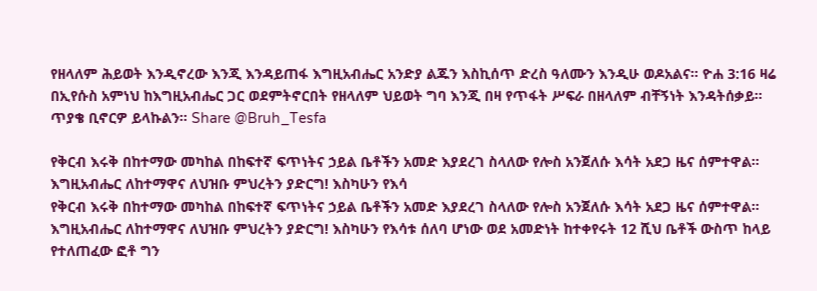የዘላለም ሕይወት እንዲኖረው እንጂ እንዳይጠፋ እግዚአብሔር አንድያ ልጁን እስኪሰጥ ድረስ ዓለሙን እንዲሁ ወዶአልና። ዮሐ 3:16 ዛሬ በኢየሱስ አምነህ ከእግዚአብሔር ጋር ወደምትኖርበት የዘላለም ህይወት ግባ እንጂ በዛ የጥፋት ሥፍራ በዘላለም ብቸኝነት እንዳትሰቃይ። ጥያቄ ቢኖርዎ ይላኩልን። Share @Bruh_Tesfa

የቅርብ እሩቅ በከተማው መካከል በከፍተኛ ፍጥነትና ኃይል ቤቶችን አመድ እያደረገ ስላለው የሎስ አንጀለሱ እሳት አደጋ ዜና ሰምተዋል። እግዚአብሔር ለከተማዋና ለህዝቡ ምህረትን ያድርግ! እስካሁን የእሳ
የቅርብ እሩቅ በከተማው መካከል በከፍተኛ ፍጥነትና ኃይል ቤቶችን አመድ እያደረገ ስላለው የሎስ አንጀለሱ እሳት አደጋ ዜና ሰምተዋል። እግዚአብሔር ለከተማዋና ለህዝቡ ምህረትን ያድርግ! እስካሁን የእሳቱ ሰለባ ሆነው ወደ አመድነት ከተቀየሩት 12 ሺህ ቤቶች ውስጥ ከላይ የተለጠፈው ፎቶ ግን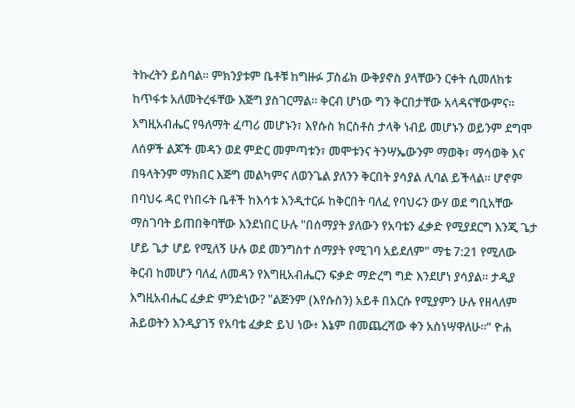ትኩረትን ይስባል። ምክንያቱም ቤቶቹ ከግዙፉ ፓስፊክ ውቅያኖስ ያላቸውን ርቀት ሲመለከቱ ከጥፋቱ አለመትረፋቸው እጅግ ያስገርማል። ቅርብ ሆነው ግን ቅርበታቸው አላዳናቸውምና። እግዚአብሔር የዓለማት ፈጣሪ መሆኑን፣ እየሱስ ክርስቶስ ታላቅ ነብይ መሆኑን ወይንም ደግሞ ለሰዎች ልጆች መዳን ወደ ምድር መምጣቱን፣ መሞቱንና ትንሣኤውንም ማወቅ፣ ማሳወቅ እና በዓላትንም ማክበር እጅግ መልካምና ለወንጌል ያለንን ቅርበት ያሳያል ሊባል ይችላል። ሆኖም በባህሩ ዳር የነበሩት ቤቶች ከእሳቱ እንዲተርፉ ከቅርበት ባለፈ የባህሩን ውሃ ወደ ግቢአቸው ማስገባት ይጠበቅባቸው እንደነበር ሁሉ "በሰማያት ያለውን የአባቴን ፈቃድ የሚያደርግ እንጂ ጌታ ሆይ ጌታ ሆይ የሚለኝ ሁሉ ወደ መንግስተ ሰማያት የሚገባ አይደለም" ማቴ 7:21 የሚለው ቅርብ ከመሆን ባለፈ ለመዳን የእግዚአብሔርን ፍቃድ ማድረግ ግድ እንደሆነ ያሳያል። ታዲያ እግዚአብሔር ፈቃድ ምንድነው? "ልጅንም (እየሱስን) አይቶ በእርሱ የሚያምን ሁሉ የዘላለም ሕይወትን እንዲያገኝ የአባቴ ፈቃድ ይህ ነው፥ እኔም በመጨረሻው ቀን አስነሣዋለሁ።” ዮሐ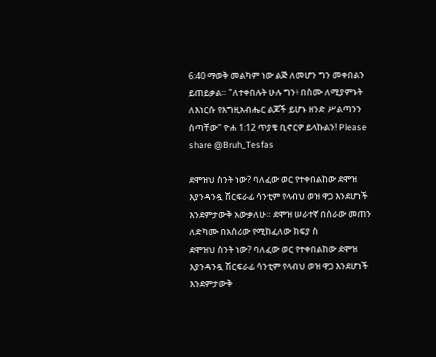6:40 ማወቅ መልካም ነው ልጅ ለመሆን ግን መቀበልን ይጠይቃል። "ለተቀበሉት ሁሉ ግን፥ በስሙ ለሚያምኑት ለእነርሱ የእግዚአብሔር ልጆች ይሆኑ ዘንድ ሥልጣንን ሰጣቸው" ዮሐ 1:12 ጥያቄ ቢኖርዎ ይላኩልን! Please share @Bruh_Tesfas

ደሞዝህ ስንት ነው? ባለፈው ወር የተቀበልከው ደሞዝ እያንዳንዷ ሽርፍራፊ ሳንቲም የላብህ ወዝ ዋጋ እንደሆነች እንደምታውቅ አውቃለሁ። ደሞዝ ሠራተኛ በሰራው መጠን ለድካሙ በአሰሪው የሚከፈለው ክፍያ ስ
ደሞዝህ ስንት ነው? ባለፈው ወር የተቀበልከው ደሞዝ እያንዳንዷ ሽርፍራፊ ሳንቲም የላብህ ወዝ ዋጋ እንደሆነች እንደምታውቅ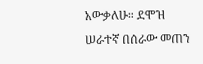አውቃለሁ። ደሞዝ ሠራተኛ በሰራው መጠን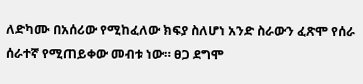ለድካሙ በአሰሪው የሚከፈለው ክፍያ ስለሆነ አንድ ስራውን ፈጽሞ የሰራ ሰራተኛ የሚጠይቀው መብቱ ነው። ፀጋ ደግሞ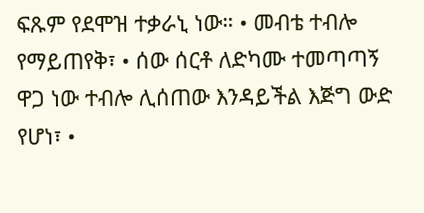ፍጹም የደሞዝ ተቃራኒ ነው። • መብቴ ተብሎ የማይጠየቅ፣ • ሰው ሰርቶ ለድካሙ ተመጣጣኝ ዋጋ ነው ተብሎ ሊሰጠው እንዳይችል እጅግ ውድ የሆነ፣ •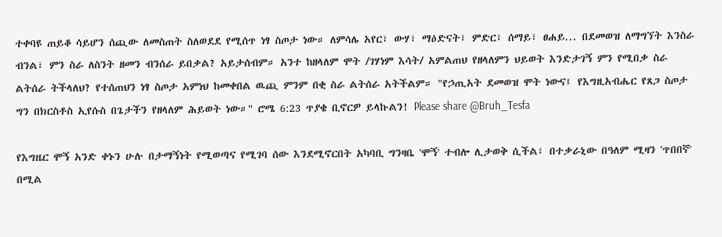ተቀባዩ ጠይቆ ሳይሆን ሰጪው ለመስጠት ስለወደደ የሚሰጥ ነፃ ስጦታ ነው። ለምሳሌ አየር፣ ውሃ፣ ማዕድናት፣ ምድር፣ ሰማይ፣ ፀሐይ... በደመወዝ ለማግኘት እንስራ ብንል፣ ምን ስራ ለስንት ዘመን ብንሰራ ይበቃል? አይታሰብም። አንተ ከዘላለም ሞት /ገሃነም እሳት/ አምልጠህ የዘላለምን ህይወት እንድታገኝ ምን የሚበቃ ስራ ልትሰራ ትችላለህ? የተሰጠህን ነፃ ስጦታ አምነህ ከመቀበል ዉጪ ምንም በቂ ስራ ልትሰራ አትችልም። "የኃጢአት ደመወዝ ሞት ነውና፤ የእግዚአብሔር የጸጋ ስጦታ ግን በክርስቶስ ኢየሱስ በጌታችን የዘላለም ሕይወት ነው።" ሮሜ 6:23 ጥያቄ ቢኖርዎ ይላኩልን! Please share @Bruh_Tesfa

የእግዜር ሞኝ አንድ ቀኑን ሁሉ በታማኝነት የሚወጣና የሚገባ ሰው እንደሚኖርበት አካባቢ ግንዛቤ 'ሞኝ' ተብሎ ሊታወቅ ሲችል፣ በተቃራኒው በዓለም ሚዛን 'ጥበበኛ' በሚል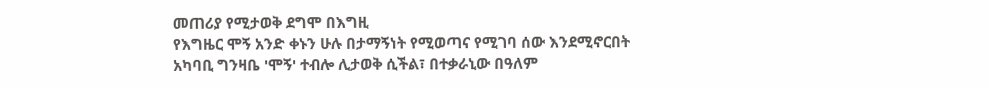መጠሪያ የሚታወቅ ደግሞ በእግዚ
የእግዜር ሞኝ አንድ ቀኑን ሁሉ በታማኝነት የሚወጣና የሚገባ ሰው እንደሚኖርበት አካባቢ ግንዛቤ 'ሞኝ' ተብሎ ሊታወቅ ሲችል፣ በተቃራኒው በዓለም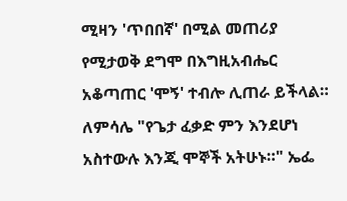ሚዛን 'ጥበበኛ' በሚል መጠሪያ የሚታወቅ ደግሞ በእግዚአብሔር አቆጣጠር 'ሞኝ' ተብሎ ሊጠራ ይችላል። ለምሳሌ "የጌታ ፈቃድ ምን እንደሆነ አስተውሉ እንጂ ሞኞች አትሁኑ።" ኤፌ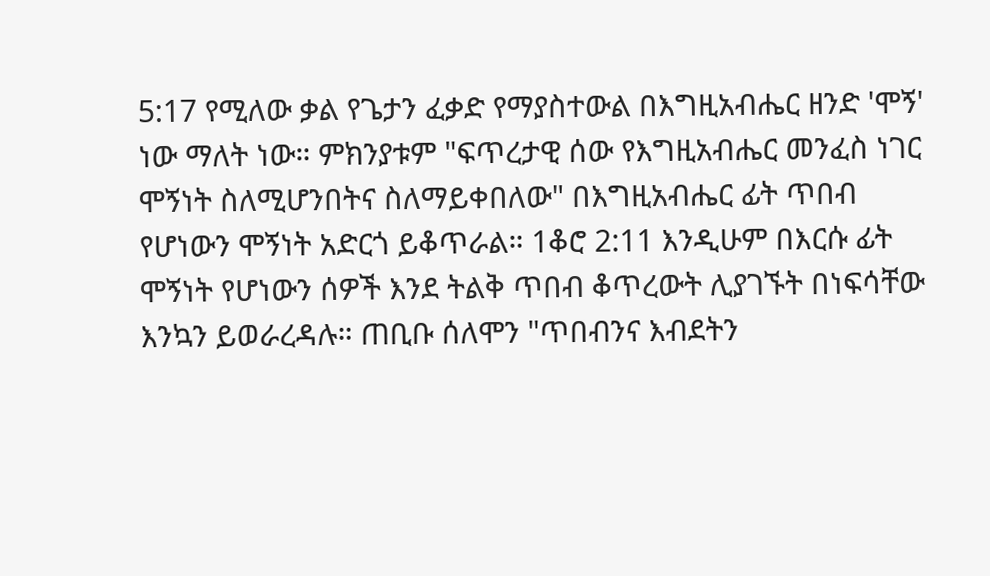5:17 የሚለው ቃል የጌታን ፈቃድ የማያስተውል በእግዚአብሔር ዘንድ 'ሞኝ' ነው ማለት ነው። ምክንያቱም "ፍጥረታዊ ሰው የእግዚአብሔር መንፈስ ነገር ሞኝነት ስለሚሆንበትና ስለማይቀበለው" በእግዚአብሔር ፊት ጥበብ የሆነውን ሞኝነት አድርጎ ይቆጥራል። 1ቆሮ 2:11 እንዲሁም በእርሱ ፊት ሞኝነት የሆነውን ሰዎች እንደ ትልቅ ጥበብ ቆጥረውት ሊያገኙት በነፍሳቸው እንኳን ይወራረዳሉ። ጠቢቡ ሰለሞን "ጥበብንና እብደትን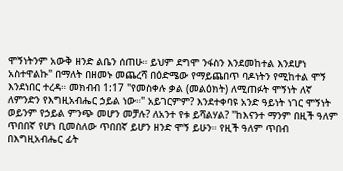ሞኝነትንም አውቅ ዘንድ ልቤን ሰጠሁ። ይህም ደግሞ ንፋስን እንደመከተል እንደሆነ አስተዋልኩ" በማለት በዘመኑ መጨረሻ በዕድሜው የማይጨበጥ ባዶነትን የሚከተል ሞኝ እንደነበር ተረዳ። መክብብ 1:17 "የመስቀሉ ቃል (መልዕክት) ለሚጠፉት ሞኝነት ለኛ ለምንድን የእግዚአብሔር ኃይል ነው።" አይገርምም? እንደተቀባዩ አንድ ዓይነት ነገር ሞኝነት ወይንም የኃይል ምንጭ መሆን መቻሉ? ለአንተ የቱ ይሻልሃል? "ከእናንተ ማንም በዚች ዓለም ጥበበኛ የሆነ ቢመስለው ጥበበኛ ይሆን ዘንድ ሞኝ ይሁን። የዚች ዓለም ጥበብ በእግዚአብሔር ፊት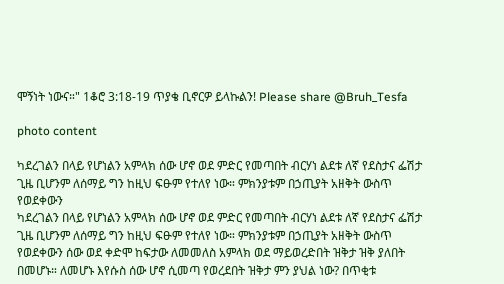ሞኝነት ነውና።" 1ቆሮ 3:18-19 ጥያቄ ቢኖርዎ ይላኩልን! Please share @Bruh_Tesfa

photo content

ካደረገልን በላይ የሆነልን አምላክ ሰው ሆኖ ወደ ምድር የመጣበት ብርሃነ ልደቱ ለኛ የደስታና ፌሽታ ጊዜ ቢሆንም ለሰማይ ግን ከዚህ ፍፁም የተለየ ነው። ምክንያቱም በኃጢያት አዘቅት ውስጥ የወደቀውን
ካደረገልን በላይ የሆነልን አምላክ ሰው ሆኖ ወደ ምድር የመጣበት ብርሃነ ልደቱ ለኛ የደስታና ፌሽታ ጊዜ ቢሆንም ለሰማይ ግን ከዚህ ፍፁም የተለየ ነው። ምክንያቱም በኃጢያት አዘቅት ውስጥ የወደቀውን ሰው ወደ ቀድሞ ከፍታው ለመመለስ አምላክ ወደ ማይወረድበት ዝቅታ ዝቅ ያለበት በመሆኑ። ለመሆኑ እየሱስ ሰው ሆኖ ሲመጣ የወረደበት ዝቅታ ምን ያህል ነው? በጥቂቱ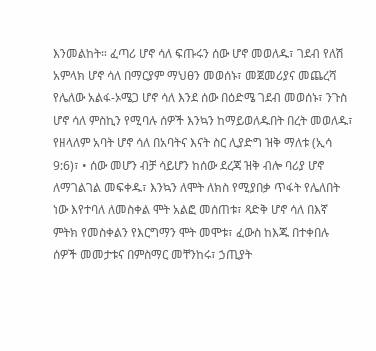እንመልከት። ፈጣሪ ሆኖ ሳለ ፍጡሩን ሰው ሆኖ መወለዱ፣ ገደብ የለሽ አምላክ ሆኖ ሳለ በማርያም ማህፀን መወሰኑ፣ መጀመሪያና መጨረሻ የሌለው አልፋ-ኦሜጋ ሆኖ ሳለ እንደ ሰው በዕድሜ ገደብ መወሰኑ፣ ንጉስ ሆኖ ሳለ ምስኪን የሚባሉ ሰዎች እንኳን ከማይወለዱበት በረት መወለዱ፣ የዘላለም አባት ሆኖ ሳለ በአባትና እናት ስር ሊያድግ ዝቅ ማለቱ (ኢሳ 9:6)፣ • ሰው መሆን ብቻ ሳይሆን ከሰው ደረጃ ዝቅ ብሎ ባሪያ ሆኖ ለማገልገል መፍቀዱ፣ እንኳን ለሞት ለክስ የሚያበቃ ጥፋት የሌለበት ነው እየተባለ ለመስቀል ሞት አልፎ መሰጠቱ፣ ጻድቅ ሆኖ ሳለ በእኛ ምትክ የመስቀልን የእርግማን ሞት መሞቱ፣ ፈውስ ከእጁ በተቀበሉ ሰዎች መመታቱና በምስማር መቸንከሩ፣ ኃጢያት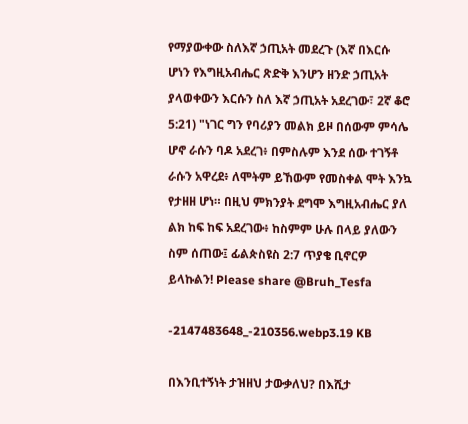የማያውቀው ስለእኛ ኃጢአት መደረጉ (እኛ በእርሱ ሆነን የእግዚአብሔር ጽድቅ እንሆን ዘንድ ኃጢአት ያላወቀውን እርሱን ስለ እኛ ኃጢአት አደረገው፣ 2ኛ ቆሮ 5:21) "ነገር ግን የባሪያን መልክ ይዞ በሰውም ምሳሌ ሆኖ ራሱን ባዶ አደረገ፥ በምስሉም እንደ ሰው ተገኝቶ ራሱን አዋረደ፥ ለሞትም ይኸውም የመስቀል ሞት እንኳ የታዘዘ ሆነ። በዚህ ምክንያት ደግሞ እግዚአብሔር ያለ ልክ ከፍ ከፍ አደረገው፥ ከስምም ሁሉ በላይ ያለውን ስም ሰጠው፤ ፊልጵስዩስ 2:7 ጥያቄ ቢኖርዎ ይላኩልን! Please share @Bruh_Tesfa

-2147483648_-210356.webp3.19 KB

በእንቢተኝነት ታዝዘህ ታውቃለህ? በእሺታ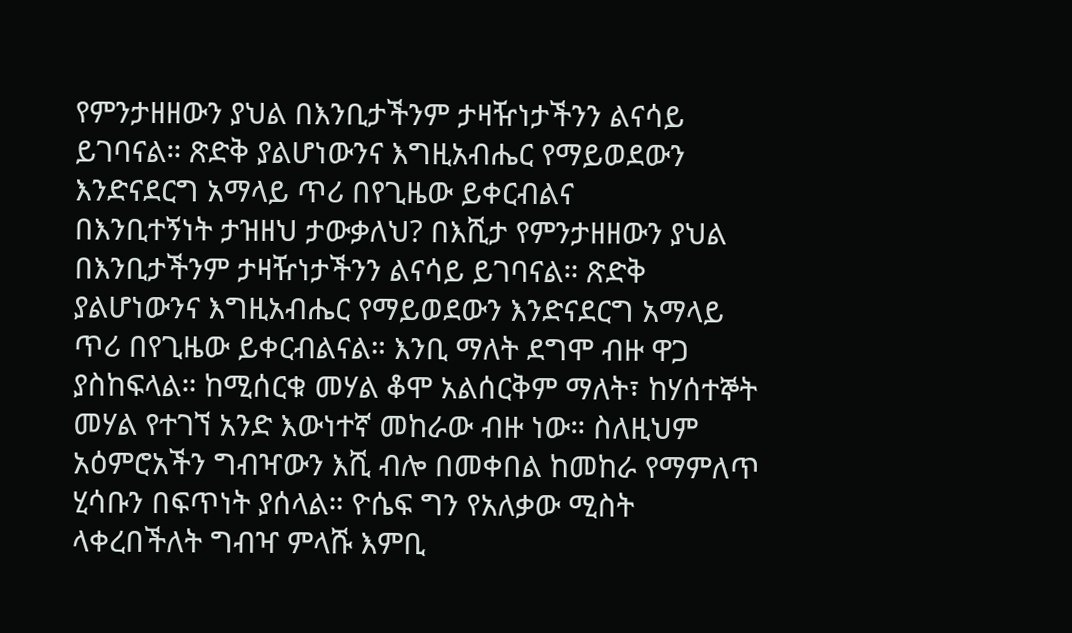የምንታዘዘውን ያህል በእንቢታችንም ታዛዥነታችንን ልናሳይ ይገባናል። ጽድቅ ያልሆነውንና እግዚአብሔር የማይወደውን እንድናደርግ አማላይ ጥሪ በየጊዜው ይቀርብልና
በእንቢተኝነት ታዝዘህ ታውቃለህ? በእሺታ የምንታዘዘውን ያህል በእንቢታችንም ታዛዥነታችንን ልናሳይ ይገባናል። ጽድቅ ያልሆነውንና እግዚአብሔር የማይወደውን እንድናደርግ አማላይ ጥሪ በየጊዜው ይቀርብልናል። እንቢ ማለት ደግሞ ብዙ ዋጋ ያስከፍላል። ከሚሰርቁ መሃል ቆሞ አልሰርቅም ማለት፣ ከሃሰተኞት መሃል የተገኘ አንድ እውነተኛ መከራው ብዙ ነው። ስለዚህም አዕምሮአችን ግብዣውን እሺ ብሎ በመቀበል ከመከራ የማምለጥ ሂሳቡን በፍጥነት ያሰላል። ዮሴፍ ግን የአለቃው ሚስት ላቀረበችለት ግብዣ ምላሹ እምቢ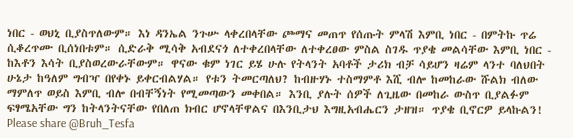ነበር - ወህኒ ቢያስጥለውም። እነ ዳንኤል ንጉሡ ላቀረበላቸው ጮማና መጠጥ የሰጡት ምላሽ እምቢ ነበር - በምትኩ ጥሬ ሲቆረጥሙ ቢሰነበቱም። ሲድራቅ ሚሳቅ አብደናጎ ለተቀረበላቸው ለተቀረፀው ምስል ስገዱ ጥያቄ መልሳቸው እምቢ ነበር - ከእቶን እሳት ቢያስወረውራቸውም። ዋናው ቁም ነገር ይሄ ሁሉ የትላንት አባቶች ታሪክ ብቻ ሳይሆን ዛሬም ላንተ ባለህበት ሁኔታ ከዓለም ግብዣ በየቀኑ ይቀርብልሃል። የቱን ትመርጣለህ? ከብዙሃኑ ተስማምቶ እሺ ብሎ ከመከራው ሹልክ ብለው ማምለጥ ወይስ እምቢ ብሎ በብቸኝነት የሚመጣውን መቀበል። እንቢ ያሉት ሰዎች ለጊዜው በመከራ ውስጥ ቢያልፉም ፍፃሜአቸው ግን ከትላንትናቸው የበለጠ ክብር ሆኖላቸዋልና በእንቢታህ እግዚአብሔርን ታዘዝ። ጥያቄ ቢኖርዎ ይላኩልን! Please share @Bruh_Tesfa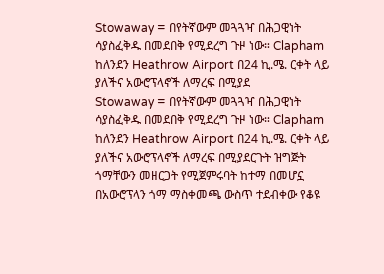Stowaway = በየትኛውም መጓጓዣ በሕጋዊነት ሳያስፈቅዱ በመደበቅ የሚደረግ ጉዞ ነው። Clapham ከለንደን Heathrow Airport በ24 ኪ.ሜ. ርቀት ላይ ያለችና አውሮፕላኖች ለማረፍ በሚያደ
Stowaway = በየትኛውም መጓጓዣ በሕጋዊነት ሳያስፈቅዱ በመደበቅ የሚደረግ ጉዞ ነው። Clapham ከለንደን Heathrow Airport በ24 ኪ.ሜ. ርቀት ላይ ያለችና አውሮፕላኖች ለማረፍ በሚያደርጉት ዝግጅት ጎማቸውን መዘርጋት የሚጀምሩባት ከተማ በመሆኗ በአውሮፕላን ጎማ ማስቀመጫ ውስጥ ተደብቀው የቆዩ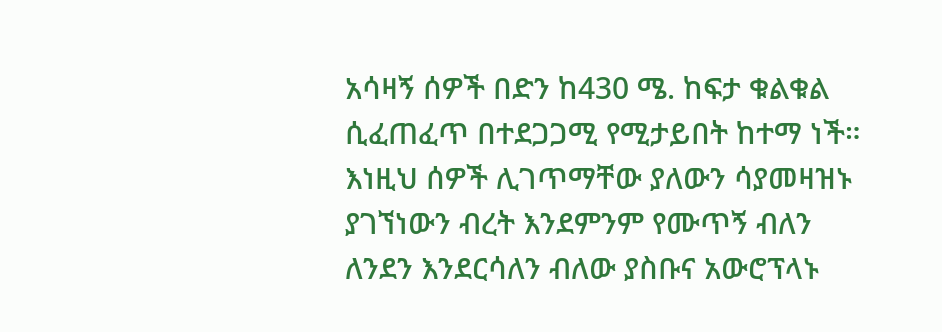አሳዛኝ ሰዎች በድን ከ430 ሜ. ከፍታ ቁልቁል ሲፈጠፈጥ በተደጋጋሚ የሚታይበት ከተማ ነች። እነዚህ ሰዎች ሊገጥማቸው ያለውን ሳያመዛዝኑ ያገኘነውን ብረት እንደምንም የሙጥኝ ብለን ለንደን እንደርሳለን ብለው ያስቡና አውሮፕላኑ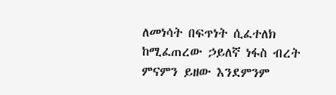ለመነሳት በፍጥነት ሲፈተለክ ከሚፈጠረው ኃይለኛ ነፋስ ብረት ምናምን ይዘው እንደምንም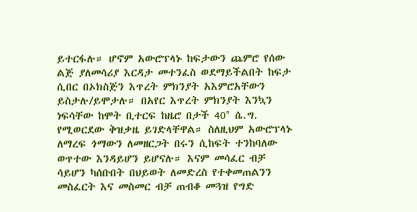ይተርፋሉ። ሆኖም አውሮፕላኑ ከፍታውን ጨምሮ የሰው ልጅ ያለመሳሪያ እርዳታ መተንፈስ ወደማይችልበት ከፍታ ሲበር በኦክስጅን እጥረት ምክንያት አእምሮአቸውን ይስታሉ/ይሞታሉ። በአየር እጥረት ምክንያት እንኳን ነፍሳቸው ከሞት ቢተርፍ ከዜሮ በታች 40° ሴ.ግ. የሚወርደው ቅዝቃዜ ይገድላቸዋል። ስለዚህም አውሮፕላኑ ለማረፍ ጎማውን ለመዘርጋት በሩን ሲከፍት ተንከባለው ወጥተው እንዳይሆን ይሆናሉ። እናም መሳፈር ብቻ ሳይሆን ካሰቡበት በህይወት ለመድረስ የተቀመጠልንን መስፈርት እና መስመር ብቻ ጠብቆ መጓዝ የግድ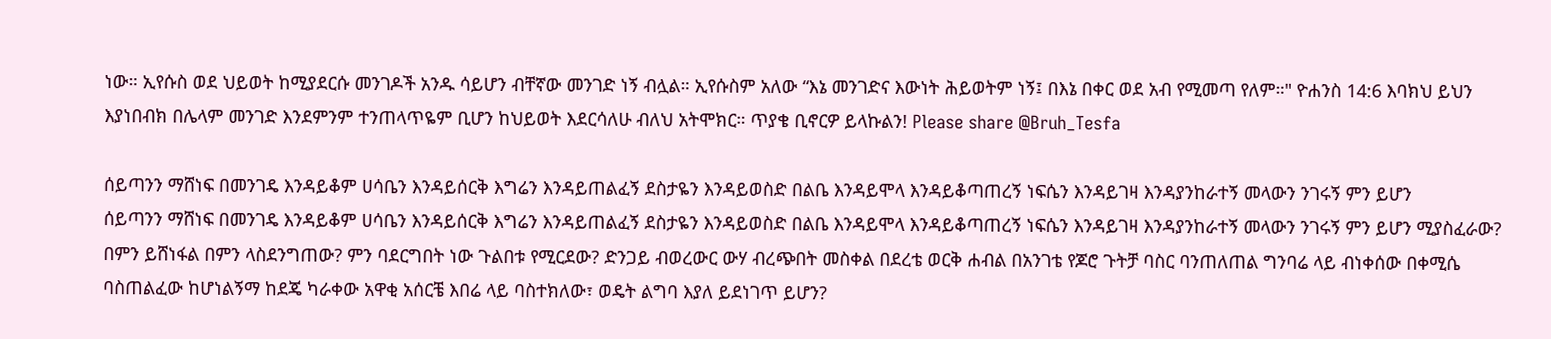ነው። ኢየሱስ ወደ ህይወት ከሚያደርሱ መንገዶች አንዱ ሳይሆን ብቸኛው መንገድ ነኝ ብሏል። ኢየሱስም አለው “እኔ መንገድና እውነት ሕይወትም ነኝ፤ በእኔ በቀር ወደ አብ የሚመጣ የለም።" ዮሐንስ 14:6 እባክህ ይህን እያነበብክ በሌላም መንገድ እንደምንም ተንጠላጥዬም ቢሆን ከህይወት እደርሳለሁ ብለህ አትሞክር። ጥያቄ ቢኖርዎ ይላኩልን! Please share @Bruh_Tesfa

ሰይጣንን ማሸነፍ በመንገዴ እንዳይቆም ሀሳቤን እንዳይሰርቅ እግሬን እንዳይጠልፈኝ ደስታዬን እንዳይወስድ በልቤ እንዳይሞላ እንዳይቆጣጠረኝ ነፍሴን እንዳይገዛ እንዳያንከራተኝ መላውን ንገሩኝ ምን ይሆን
ሰይጣንን ማሸነፍ በመንገዴ እንዳይቆም ሀሳቤን እንዳይሰርቅ እግሬን እንዳይጠልፈኝ ደስታዬን እንዳይወስድ በልቤ እንዳይሞላ እንዳይቆጣጠረኝ ነፍሴን እንዳይገዛ እንዳያንከራተኝ መላውን ንገሩኝ ምን ይሆን ሚያስፈራው? በምን ይሸነፋል በምን ላስደንግጠው? ምን ባደርግበት ነው ጉልበቱ የሚርደው? ድንጋይ ብወረውር ውሃ ብረጭበት መስቀል በደረቴ ወርቅ ሐብል በአንገቴ የጆሮ ጉትቻ ባስር ባንጠለጠል ግንባሬ ላይ ብነቀሰው በቀሚሴ ባስጠልፈው ከሆነልኝማ ከደጄ ካራቀው አዋቂ አሰርቼ እበሬ ላይ ባስተክለው፣ ወዴት ልግባ እያለ ይደነገጥ ይሆን?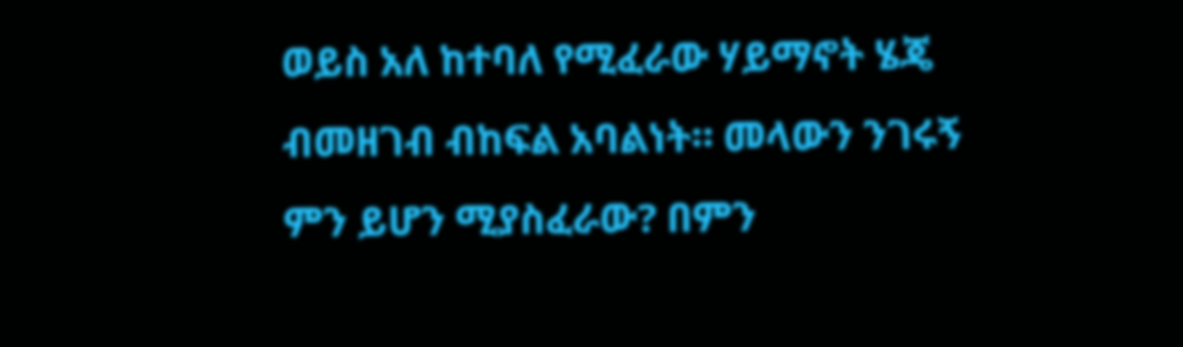ወይስ አለ ከተባለ የሚፈራው ሃይማኖት ሄጄ ብመዘገብ ብከፍል አባልነት። መላውን ንገሩኝ ምን ይሆን ሚያስፈራው? በምን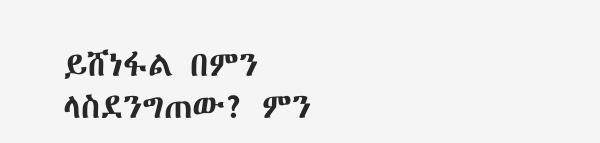ይሸነፋል በምን ላስደንግጠው? ምን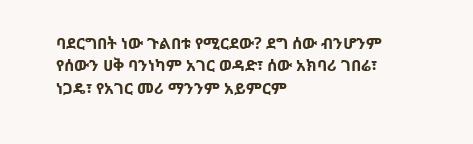ባደርግበት ነው ጉልበቱ የሚርደው? ደግ ሰው ብንሆንም የሰውን ሀቅ ባንነካም አገር ወዳድ፣ ሰው አክባሪ ገበሬ፣ ነጋዴ፣ የአገር መሪ ማንንም አይምርም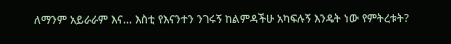ለማንም አይራራም እና... እስቲ የእናንተን ንገሩኝ ከልምዳችሁ አካፍሉኝ እንዴት ነው የምትረቱት?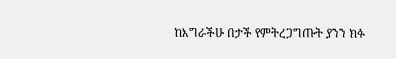ከእግራችሁ በታች የምትረጋግጡት ያንን ክፉ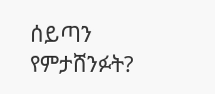ሰይጣን የምታሸንፉት?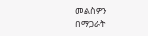መልስዎን በማጋራት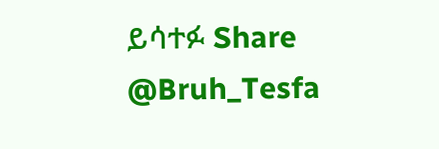ይሳተፉ Share @Bruh_Tesfa